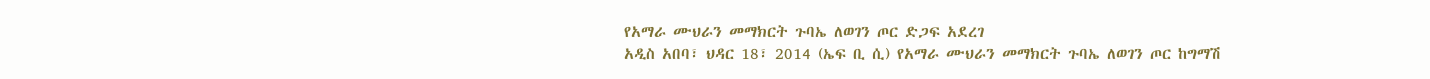የአማራ ሙህራን መማክርት ጉባኤ ለወገን ጦር ድጋፍ አደረገ
አዲስ አበባ፣ ህዳር 18፣ 2014 (ኤፍ ቢ ሲ) የአማራ ሙህራን መማክርት ጉባኤ ለወገን ጦር ከግማሽ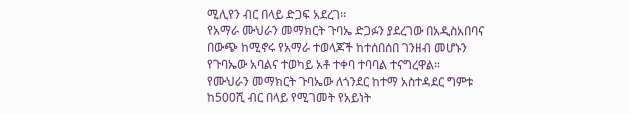ሚሊየን ብር በላይ ድጋፍ አደረገ፡፡
የአማራ ሙህራን መማክርት ጉባኤ ድጋፉን ያደረገው በአዲስአበባና በውጭ ከሚኖሩ የአማራ ተወላጆች ከተሰበሰበ ገንዘብ መሆኑን የጉባኤው አባልና ተወካይ አቶ ተቀባ ተባባል ተናግረዋል።
የሙህራን መማክርት ጉባኤው ለጎንደር ከተማ አስተዳደር ግምቱ ከ500ሺ ብር በላይ የሚገመት የአይነት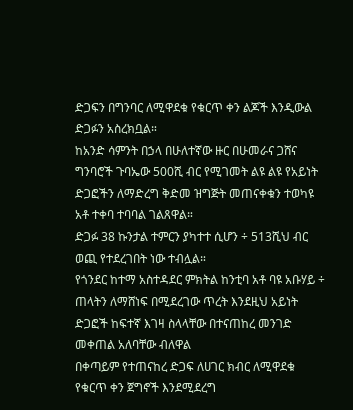ድጋፍን በግንባር ለሚዋደቁ የቁርጥ ቀን ልጆች እንዲውል ድጋፉን አስረክቧል።
ከአንድ ሳምንት በኃላ በሁለተኛው ዙር በሁመራና ጋሸና ግንባሮች ጉባኤው 500ሺ ብር የሚገመት ልዩ ልዩ የአይነት ድጋፎችን ለማድረግ ቅድመ ዝግጅት መጠናቀቁን ተወካዩ አቶ ተቀባ ተባባል ገልጸዋል።
ድጋፉ 38 ኩንታል ተምርን ያካተተ ሲሆን ÷ 513ሺህ ብር ወጪ የተደረገበት ነው ተብሏል።
የጎንደር ከተማ አስተዳደር ምክትል ከንቲባ አቶ ባዩ አቡሃይ ÷ ጠላትን ለማሸነፍ በሚደረገው ጥረት እንደዚህ አይነት ድጋፎች ከፍተኛ እገዛ ስላላቸው በተናጠከረ መንገድ መቀጠል አለባቸው ብለዋል
በቀጣይም የተጠናከረ ድጋፍ ለሀገር ክብር ለሚዋደቁ የቁርጥ ቀን ጀግኖች እንደሚደረግ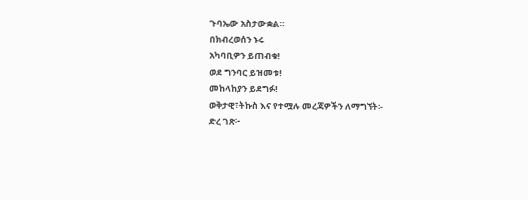ጉባኤው አስታውቋል።
በክብረወሰን ኑሩ
አካባቢዎን ይጠብቁ!
ወደ ግንባር ይዝመቱ!
መከላከያን ይደግፉ!
ወቅታዊ፣ትኩስ እና የተሟሉ መረጃዎችን ለማግኘት፡-
ድረ ገጽ፦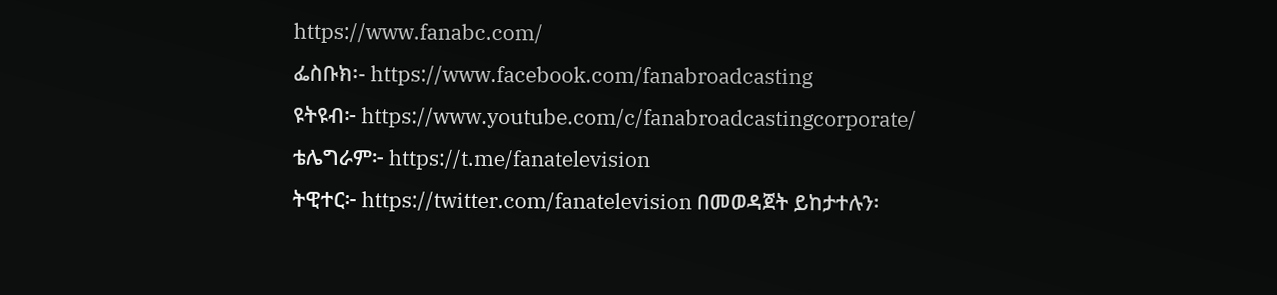https://www.fanabc.com/
ፌስቡክ፡- https://www.facebook.com/fanabroadcasting
ዩትዩብ፦ https://www.youtube.com/c/fanabroadcastingcorporate/
ቴሌግራም፦ https://t.me/fanatelevision
ትዊተር፦ https://twitter.com/fanatelevision በመወዳጀት ይከታተሉን፡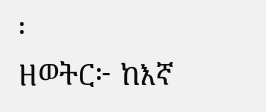፡
ዘወትር፦ ከእኛ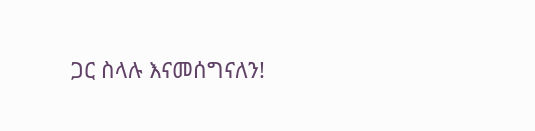ጋር ስላሉ እናመሰግናለን!